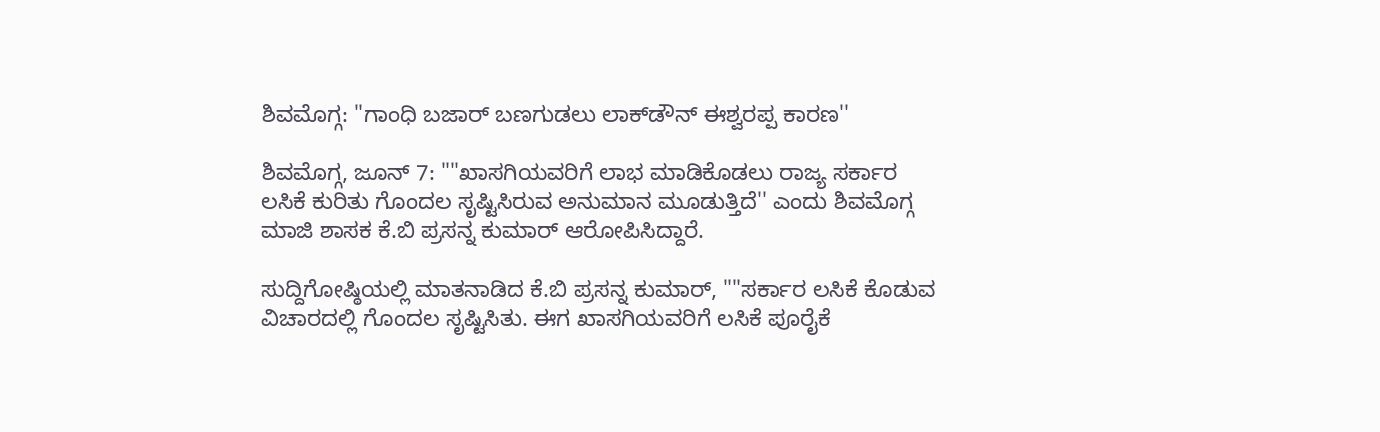ಶಿವಮೊಗ್ಗ: "ಗಾಂಧಿ ಬಜಾರ್ ಬಣಗುಡಲು ಲಾಕ್‌ಡೌನ್ ಈಶ್ವರಪ್ಪ ಕಾರಣ''

ಶಿವಮೊಗ್ಗ, ಜೂನ್ 7: ""ಖಾಸಗಿಯವರಿಗೆ ಲಾಭ ಮಾಡಿಕೊಡಲು ರಾಜ್ಯ ಸರ್ಕಾರ ಲಸಿಕೆ ಕುರಿತು ಗೊಂದಲ ಸೃಷ್ಟಿಸಿರುವ ಅನುಮಾನ ಮೂಡುತ್ತಿದೆ'' ಎಂದು ಶಿವಮೊಗ್ಗ ಮಾಜಿ ಶಾಸಕ ಕೆ.ಬಿ ಪ್ರಸನ್ನ ಕುಮಾರ್ ಆರೋಪಿಸಿದ್ದಾರೆ.

ಸುದ್ದಿಗೋಷ್ಠಿಯಲ್ಲಿ ಮಾತನಾಡಿದ ಕೆ.ಬಿ ಪ್ರಸನ್ನ ಕುಮಾರ್, ""ಸರ್ಕಾರ ಲಸಿಕೆ ಕೊಡುವ ವಿಚಾರದಲ್ಲಿ ಗೊಂದಲ ಸೃಷ್ಟಿಸಿತು. ಈಗ ಖಾಸಗಿಯವರಿಗೆ ಲಸಿಕೆ ಪೂರೈಕೆ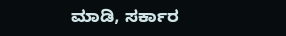ಮಾಡಿ, ಸರ್ಕಾರ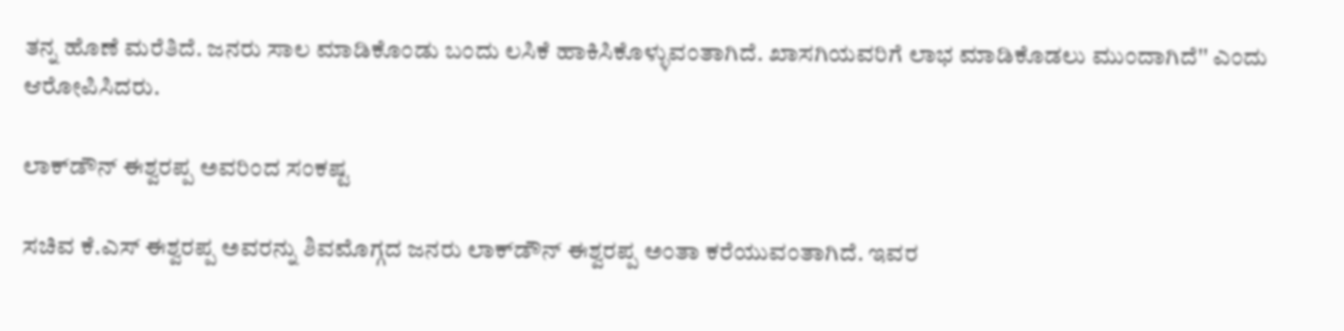ತನ್ನ ಹೊಣೆ ಮರೆತಿದೆ. ಜನರು ಸಾಲ ಮಾಡಿಕೊಂಡು ಬಂದು ಲಸಿಕೆ ಹಾಕಿಸಿಕೊಳ್ಳುವಂತಾಗಿದೆ. ಖಾಸಗಿಯವರಿಗೆ ಲಾಭ ಮಾಡಿಕೊಡಲು ಮುಂದಾಗಿದೆ'' ಎಂದು ಆರೋಪಿಸಿದರು.

ಲಾಕ್‌ಡೌನ್ ಈಶ್ವರಪ್ಪ ಅವರಿಂದ ಸಂಕಷ್ಟ

ಸಚಿವ ಕೆ.ಎಸ್ ಈಶ್ವರಪ್ಪ ಅವರನ್ನು ಶಿವಮೊಗ್ಗದ ಜನರು ಲಾಕ್‌ಡೌನ್ ಈಶ್ವರಪ್ಪ ಅಂತಾ ಕರೆಯುವಂತಾಗಿದೆ. ಇವರ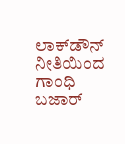ಲಾಕ್‌ಡೌನ್ ನೀತಿಯಿಂದ ಗಾಂಧಿ ಬಜಾರ್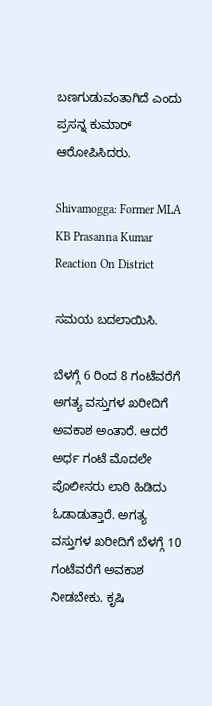ಬಣಗುಡುವಂತಾಗಿದೆ ಎಂದು ಪ್ರಸನ್ನ ಕುಮಾರ್ ಆರೋಪಿಸಿದರು.

Shivamogga: Former MLA KB Prasanna Kumar Reaction On District

ಸಮಯ ಬದಲಾಯಿಸಿ.

ಬೆಳಗ್ಗೆ 6 ರಿಂದ 8 ಗಂಟೆವರೆಗೆ ಅಗತ್ಯ ವಸ್ತುಗಳ ಖರೀದಿಗೆ ಅವಕಾಶ ಅಂತಾರೆ. ಆದರೆ ಅರ್ಧ ಗಂಟೆ ಮೊದಲೇ ಪೊಲೀಸರು ಲಾಠಿ ಹಿಡಿದು ಓಡಾಡುತ್ತಾರೆ. ಅಗತ್ಯ ವಸ್ತುಗಳ ಖರೀದಿಗೆ ಬೆಳಗ್ಗೆ 10 ಗಂಟೆವರೆಗೆ ಅವಕಾಶ ನೀಡಬೇಕು. ಕೃಷಿ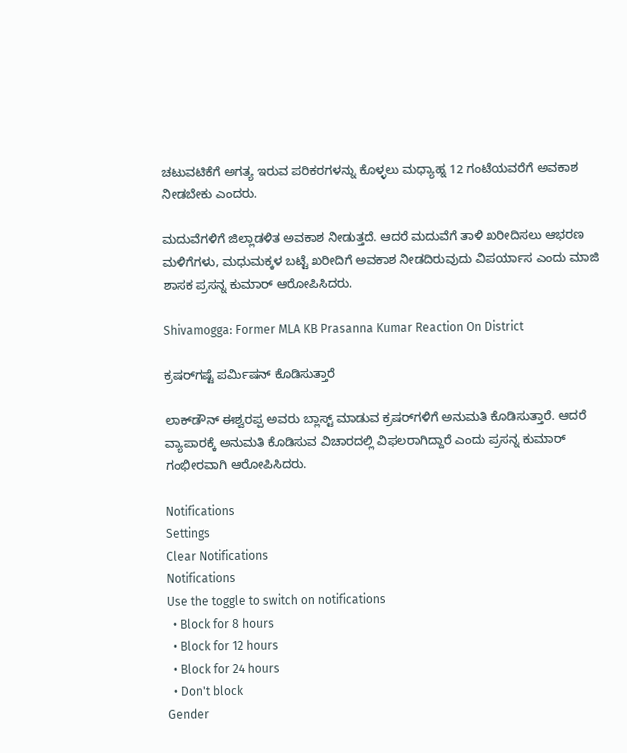ಚಟುವಟಿಕೆಗೆ ಅಗತ್ಯ ಇರುವ ಪರಿಕರಗಳನ್ನು ಕೊಳ್ಳಲು ಮಧ್ಯಾಹ್ನ 12 ಗಂಟೆಯವರೆಗೆ ಅವಕಾಶ ನೀಡಬೇಕು ಎಂದರು.

ಮದುವೆಗಳಿಗೆ ಜಿಲ್ಲಾಡಳಿತ ಅವಕಾಶ ನೀಡುತ್ತದೆ. ಆದರೆ ಮದುವೆಗೆ ತಾಳಿ ಖರೀದಿಸಲು ಆಭರಣ ಮಳಿಗೆಗಳು, ಮಧುಮಕ್ಕಳ ಬಟ್ಟೆ ಖರೀದಿಗೆ ಅವಕಾಶ ನೀಡದಿರುವುದು ವಿಪರ್ಯಾಸ ಎಂದು ಮಾಜಿ ಶಾಸಕ ಪ್ರಸನ್ನ ಕುಮಾರ್ ಆರೋಪಿಸಿದರು.

Shivamogga: Former MLA KB Prasanna Kumar Reaction On District

ಕ್ರಷರ್‌ಗಷ್ಟೆ ಪರ್ಮಿಷನ್ ಕೊಡಿಸುತ್ತಾರೆ

ಲಾಕ್‌ಡೌನ್ ಈಶ್ವರಪ್ಪ ಅವರು ಬ್ಲಾಸ್ಟ್ ಮಾಡುವ ಕ್ರಷರ್‌ಗಳಿಗೆ ಅನುಮತಿ ಕೊಡಿಸುತ್ತಾರೆ. ಆದರೆ ವ್ಯಾಪಾರಕ್ಕೆ ಅನುಮತಿ ಕೊಡಿಸುವ ವಿಚಾರದಲ್ಲಿ ವಿಫಲರಾಗಿದ್ದಾರೆ ಎಂದು ಪ್ರಸನ್ನ ಕುಮಾರ್ ಗಂಭೀರವಾಗಿ ಆರೋಪಿಸಿದರು.

Notifications
Settings
Clear Notifications
Notifications
Use the toggle to switch on notifications
  • Block for 8 hours
  • Block for 12 hours
  • Block for 24 hours
  • Don't block
Gender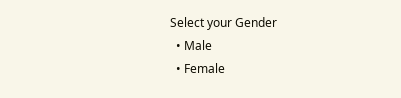Select your Gender
  • Male
  • Female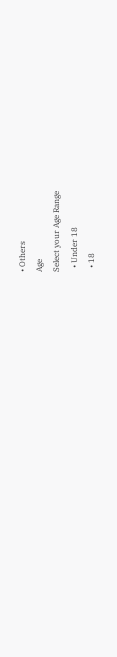• Others
Age
Select your Age Range
  • Under 18
  • 18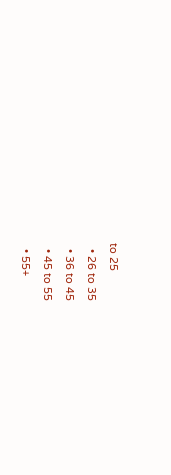to 25
  • 26 to 35
  • 36 to 45
  • 45 to 55
  • 55+